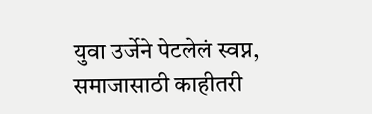युवा उर्जेने पेटलेलं स्वप्न, समाजासाठी काहीतरी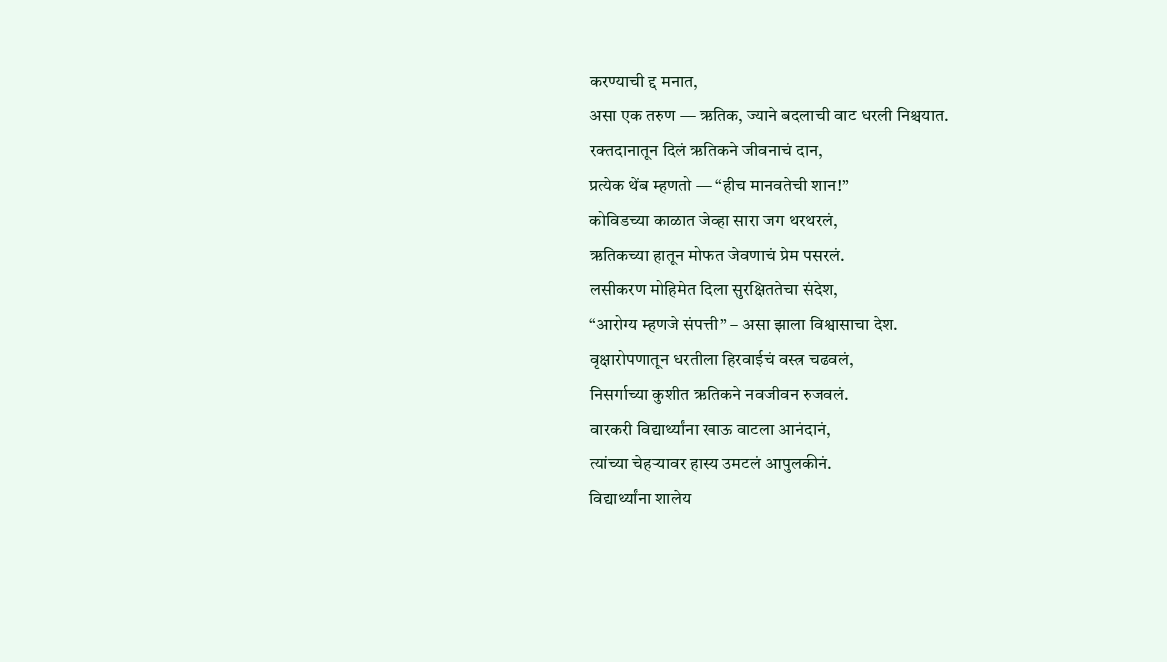करण्याची द्द मनात,
असा एक तरुण — ऋतिक, ज्याने बदलाची वाट धरली निश्चयात.
रक्तदानातून दिलं ऋतिकने जीवनाचं दान,
प्रत्येक थेंब म्हणतो — “हीच मानवतेची शान!”
कोविडच्या काळात जेव्हा सारा जग थरथरलं,
ऋतिकच्या हातून मोफत जेवणाचं प्रेम पसरलं.
लसीकरण मोहिमेत दिला सुरक्षिततेचा संदेश,
“आरोग्य म्हणजे संपत्ती” – असा झाला विश्वासाचा देश.
वृक्षारोपणातून धरतीला हिरवाईचं वस्त्र चढवलं,
निसर्गाच्या कुशीत ऋतिकने नवजीवन रुजवलं.
वारकरी विद्यार्थ्यांना खाऊ वाटला आनंदानं,
त्यांच्या चेहऱ्यावर हास्य उमटलं आपुलकीनं.
विद्यार्थ्यांना शालेय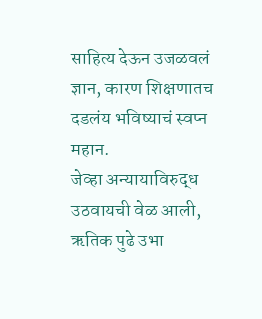साहित्य देऊन उजळवलं ज्ञान, कारण शिक्षणातच दडलंय भविष्याचं स्वप्न महान.
जेव्हा अन्यायाविरुद्ध उठवायची वेळ आली,
ऋतिक पुढे उभा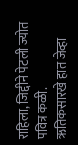राहिला, जिद्दीने पेटली ज्योत पवित्र कळी.
ऋतिकसारखे हात जेव्हा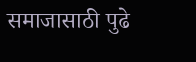समाजासाठी पुढे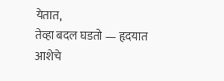येतात,
तेव्हा बदल घडतो — हृदयात आशेचे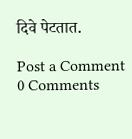दिवे पेटतात.

Post a Comment
0 Comments